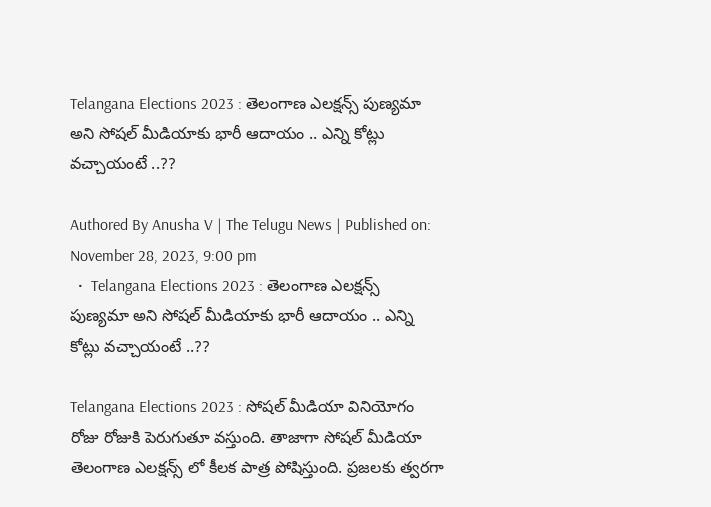Telangana Elections 2023 : తెలంగాణ ఎలక్షన్స్ పుణ్యమా అని సోషల్ మీడియాకు భారీ ఆదాయం .. ఎన్ని కోట్లు వచ్చాయంటే ..??

Authored By Anusha V | The Telugu News | Published on: November 28, 2023, 9:00 pm
  •  Telangana Elections 2023 : తెలంగాణ ఎలక్షన్స్ పుణ్యమా అని సోషల్ మీడియాకు భారీ ఆదాయం .. ఎన్ని కోట్లు వచ్చాయంటే ..??

Telangana Elections 2023 : సోషల్ మీడియా వినియోగం రోజు రోజుకి పెరుగుతూ వస్తుంది. తాజాగా సోషల్ మీడియా తెలంగాణ ఎలక్షన్స్ లో కీలక పాత్ర పోషిస్తుంది. ప్రజలకు త్వరగా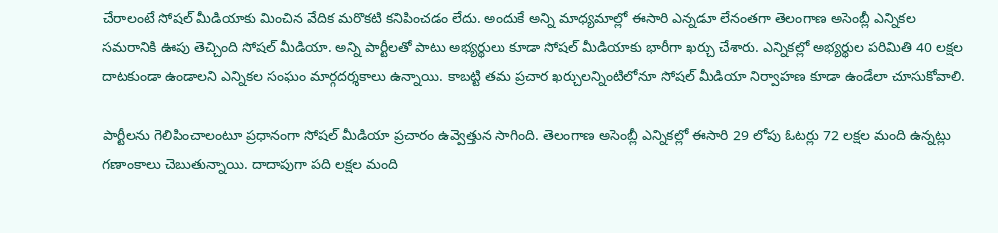చేరాలంటే సోషల్ మీడియాకు మించిన వేదిక మరొకటి కనిపించడం లేదు. అందుకే అన్ని మాధ్యమాల్లో ఈసారి ఎన్నడూ లేనంతగా తెలంగాణ అసెంబ్లీ ఎన్నికల సమరానికి ఊపు తెచ్చింది సోషల్ మీడియా. అన్ని పార్టీలతో పాటు అభ్యర్థులు కూడా సోషల్ మీడియాకు భారీగా ఖర్చు చేశారు. ఎన్నికల్లో అభ్యర్థుల పరిమితి 40 లక్షల దాటకుండా ఉండాలని ఎన్నికల సంఘం మార్గదర్శకాలు ఉన్నాయి. కాబట్టి తమ ప్రచార ఖర్చులన్నింటిలోనూ సోషల్ మీడియా నిర్వాహణ కూడా ఉండేలా చూసుకోవాలి.

పార్టీలను గెలిపించాలంటూ ప్రధానంగా సోషల్ మీడియా ప్రచారం ఉవ్వెత్తున సాగింది. తెలంగాణ అసెంబ్లీ ఎన్నికల్లో ఈసారి 29 లోపు ఓటర్లు 72 లక్షల మంది ఉన్నట్లు గణాంకాలు చెబుతున్నాయి. దాదాపుగా పది లక్షల మంది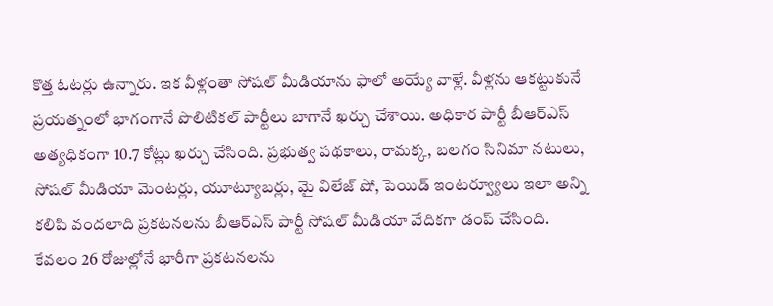కొత్త ఓటర్లు ఉన్నారు. ఇక వీళ్లంతా సోషల్ మీడియాను ఫాలో అయ్యే వాళ్లే. వీళ్లను ఆకట్టుకునే ప్రయత్నంలో భాగంగానే పొలిటికల్ పార్టీలు బాగానే ఖర్చు చేశాయి. అధికార పార్టీ బీఆర్ఎస్ అత్యధికంగా 10.7 కోట్లు ఖర్చు చేసింది. ప్రభుత్వ పథకాలు, రామక్క, బలగం సినిమా నటులు, సోషల్ మీడియా మెంటర్లు, యూట్యూబర్లు, మై విలేజ్ షో, పెయిడ్ ఇంటర్వ్యూలు ఇలా అన్ని కలిపి వందలాది ప్రకటనలను బీఆర్ఎస్ పార్టీ సోషల్ మీడియా వేదికగా డంప్ చేసింది. కేవలం 26 రోజుల్లోనే భారీగా ప్రకటనలను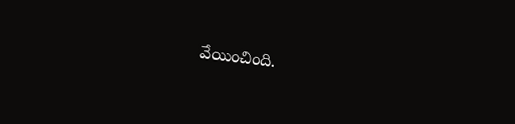వేయించింది.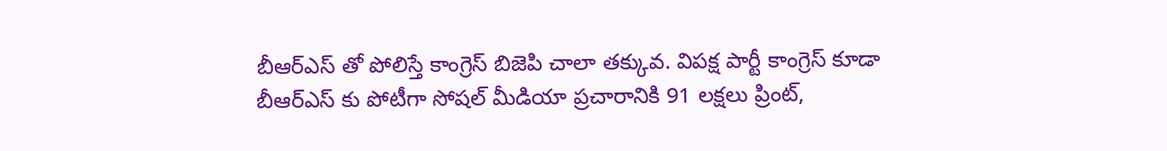బీఆర్ఎస్ తో పోలిస్తే కాంగ్రెస్ బిజెపి చాలా తక్కువ. విపక్ష పార్టీ కాంగ్రెస్ కూడా బీఆర్ఎస్ కు పోటీగా సోషల్ మీడియా ప్రచారానికి 91 లక్షలు ప్రింట్,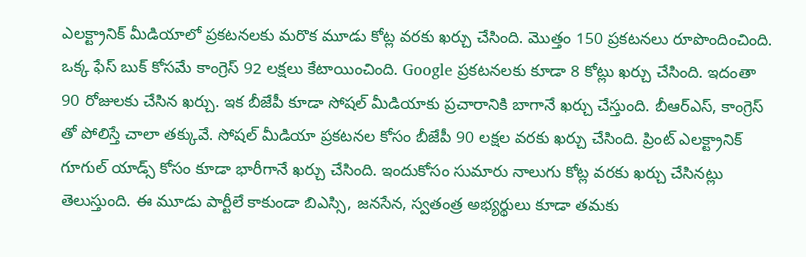ఎలక్ట్రానిక్ మీడియాలో ప్రకటనలకు మరొక మూడు కోట్ల వరకు ఖర్చు చేసింది. మొత్తం 150 ప్రకటనలు రూపొందించింది. ఒక్క ఫేస్ బుక్ కోసమే కాంగ్రెస్ 92 లక్షలు కేటాయించింది. Google ప్రకటనలకు కూడా 8 కోట్లు ఖర్చు చేసింది. ఇదంతా 90 రోజులకు చేసిన ఖర్చు. ఇక బీజేపీ కూడా సోషల్ మీడియాకు ప్రచారానికి బాగానే ఖర్చు చేస్తుంది. బీఆర్ఎస్, కాంగ్రెస్ తో పోలిస్తే చాలా తక్కువే. సోషల్ మీడియా ప్రకటనల కోసం బీజేపీ 90 లక్షల వరకు ఖర్చు చేసింది. ప్రింట్ ఎలక్ట్రానిక్ గూగుల్ యాడ్స్ కోసం కూడా భారీగానే ఖర్చు చేసింది. ఇందుకోసం సుమారు నాలుగు కోట్ల వరకు ఖర్చు చేసినట్లు తెలుస్తుంది. ఈ మూడు పార్టీలే కాకుండా బిఎస్సి, జనసేన, స్వతంత్ర అభ్యర్థులు కూడా తమకు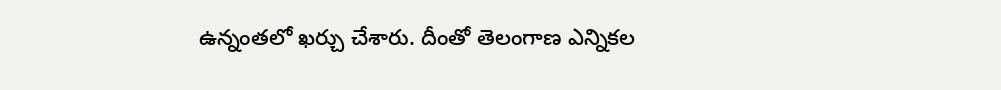ఉన్నంతలో ఖర్చు చేశారు. దీంతో తెలంగాణ ఎన్నికల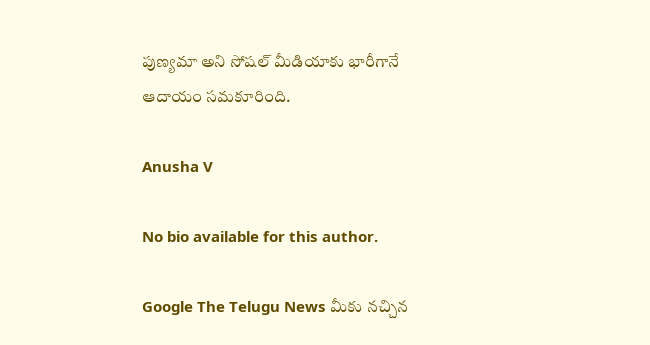పుణ్యమా అని సోషల్ మీడియాకు భారీగానే ఆదాయం సమకూరింది.

Anusha V

No bio available for this author.

Google The Telugu News మీకు నచ్చిన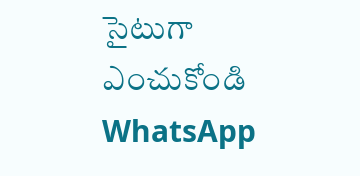సైటుగా ఎంచుకోండి
WhatsApp